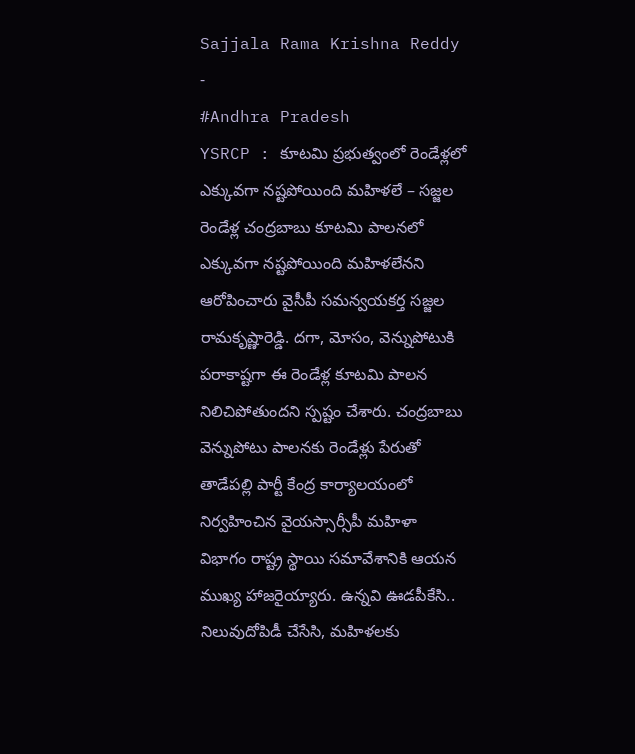Sajjala Rama Krishna Reddy
-
#Andhra Pradesh
YSRCP : కూటమి ప్రభుత్వంలో రెండేళ్లలో ఎక్కువగా నష్టపోయింది మహిళలే – సజ్జల
రెండేళ్ల చంద్రబాబు కూటమి పాలనలో ఎక్కువగా నష్టపోయింది మహిళలేనని ఆరోపించారు వైసీపీ సమన్వయకర్త సజ్జల రామకృష్ణారెడ్డి. దగా, మోసం, వెన్నుపోటుకి పరాకాష్టగా ఈ రెండేళ్ల కూటమి పాలన నిలిచిపోతుందని స్పష్టం చేశారు. చంద్రబాబు వెన్నుపోటు పాలనకు రెండేళ్లు పేరుతో తాడేపల్లి పార్టీ కేంద్ర కార్యాలయంలో నిర్వహించిన వైయస్సార్సీపీ మహిళా విభాగం రాష్ట్ర స్థాయి సమావేశానికి ఆయన ముఖ్య హాజరైయ్యారు. ఉన్నవి ఊడపీకేసి.. నిలువుదోపిడీ చేసేసి, మహిళలకు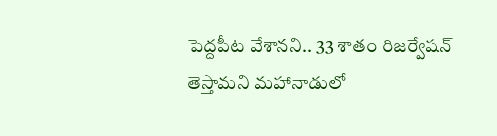పెద్దపీట వేశానని.. 33 శాతం రిజర్వేషన్ తెస్తామని మహానాడులో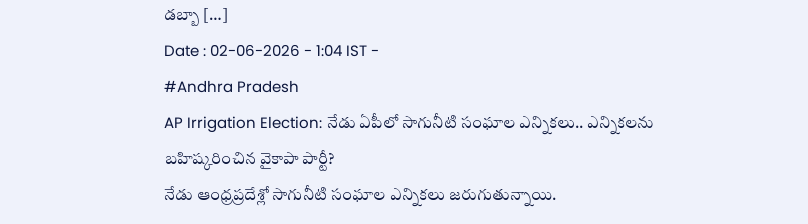డబ్బా […]
Date : 02-06-2026 - 1:04 IST -
#Andhra Pradesh
AP Irrigation Election: నేడు ఏపీలో సాగునీటి సంఘాల ఎన్నికలు.. ఎన్నికలను బహిష్కరించిన వైకాపా పార్టీ?
నేడు ఆంధ్రప్రదేశ్లో సాగునీటి సంఘాల ఎన్నికలు జరుగుతున్నాయి.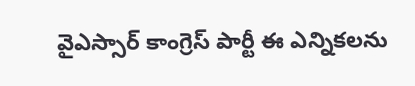వైఎస్సార్ కాంగ్రెస్ పార్టీ ఈ ఎన్నికలను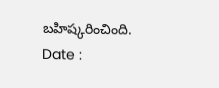బహిష్కరించింది.
Date :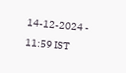14-12-2024 - 11:59 IST